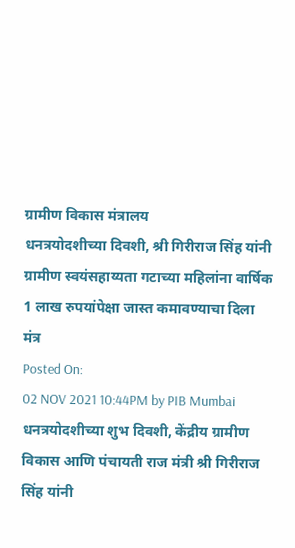ग्रामीण विकास मंत्रालय
धनत्रयोदशीच्या दिवशी, श्री गिरीराज सिंह यांनी ग्रामीण स्वयंसहाय्यता गटाच्या महिलांना वार्षिक 1 लाख रुपयांपेक्षा जास्त कमावण्याचा दिला मंत्र
Posted On:
02 NOV 2021 10:44PM by PIB Mumbai
धनत्रयोदशीच्या शुभ दिवशी, केंद्रीय ग्रामीण विकास आणि पंचायती राज मंत्री श्री गिरीराज सिंह यांनी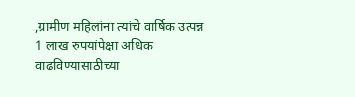,ग्रामीण महिलांना त्यांचे वार्षिक उत्पन्न 1 लाख रुपयांपेक्षा अधिक वाढविण्यासाठीच्या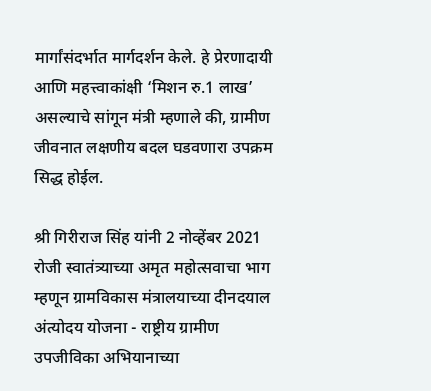मार्गांसंदर्भात मार्गदर्शन केले. हे प्रेरणादायी आणि महत्त्वाकांक्षी ‘मिशन रु.1 लाख’ असल्याचे सांगून मंत्री म्हणाले की, ग्रामीण जीवनात लक्षणीय बदल घडवणारा उपक्रम सिद्ध होईल.

श्री गिरीराज सिंह यांनी 2 नोव्हेंबर 2021 रोजी स्वातंत्र्याच्या अमृत महोत्सवाचा भाग म्हणून ग्रामविकास मंत्रालयाच्या दीनदयाल अंत्योदय योजना - राष्ट्रीय ग्रामीण उपजीविका अभियानाच्या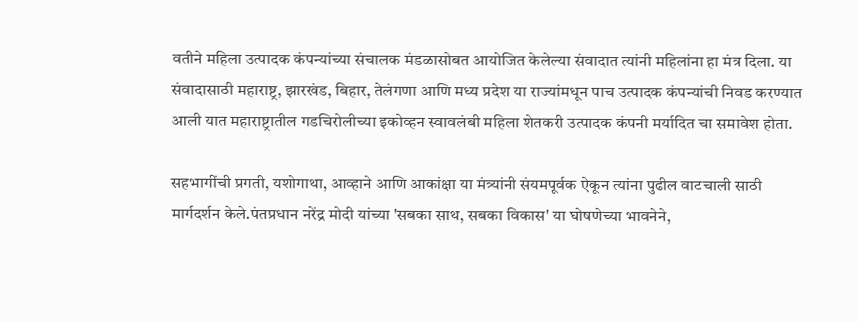वतीने महिला उत्पादक कंपन्यांच्या संचालक मंडळासोबत आयोजित केलेल्या संवादात त्यांनी महिलांना हा मंत्र दिला. या संवादासाठी महाराष्ट्र, झारखंड, बिहार, तेलंगणा आणि मध्य प्रदेश या राज्यांमधून पाच उत्पादक कंपन्यांची निवड करण्यात आली यात महाराष्ट्रातील गडचिरोलीच्या इकोव्हन स्वावलंबी महिला शेतकरी उत्पादक कंपनी मर्यादित चा समावेश होता.

सहभागींची प्रगती, यशोगाथा, आव्हाने आणि आकांक्षा या मंत्र्यांनी संयमपूर्वक ऐकून त्यांना पुढील वाटचाली साठी मार्गदर्शन केले.पंतप्रधान नरेंद्र मोदी यांच्या 'सबका साथ, सबका विकास' या घोषणेच्या भावनेने,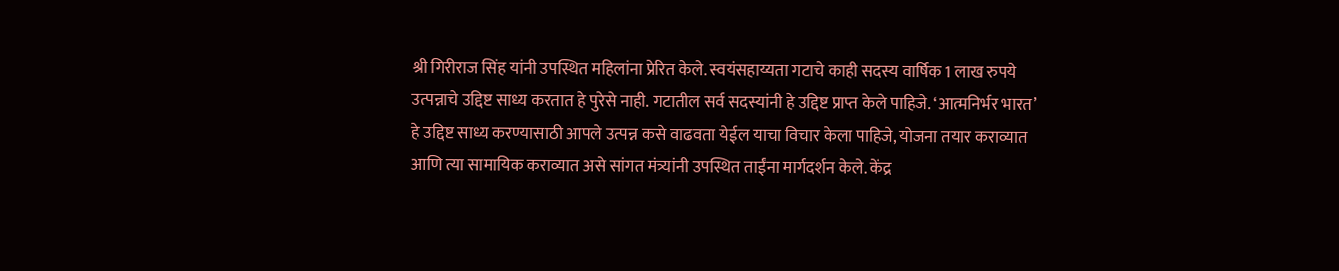श्री गिरीराज सिंह यांनी उपस्थित महिलांना प्रेरित केले. स्वयंसहाय्यता गटाचे काही सदस्य वार्षिक 1 लाख रुपये उत्पन्नाचे उद्दिष्ट साध्य करतात हे पुरेसे नाही. गटातील सर्व सदस्यांनी हे उद्दिष्ट प्राप्त केले पाहिजे. ‘आत्मनिर्भर भारत’ हे उद्दिष्ट साध्य करण्यासाठी आपले उत्पन्न कसे वाढवता येईल याचा विचार केला पाहिजे, योजना तयार कराव्यात आणि त्या सामायिक कराव्यात असे सांगत मंत्र्यांनी उपस्थित ताईंना मार्गदर्शन केले. केंद्र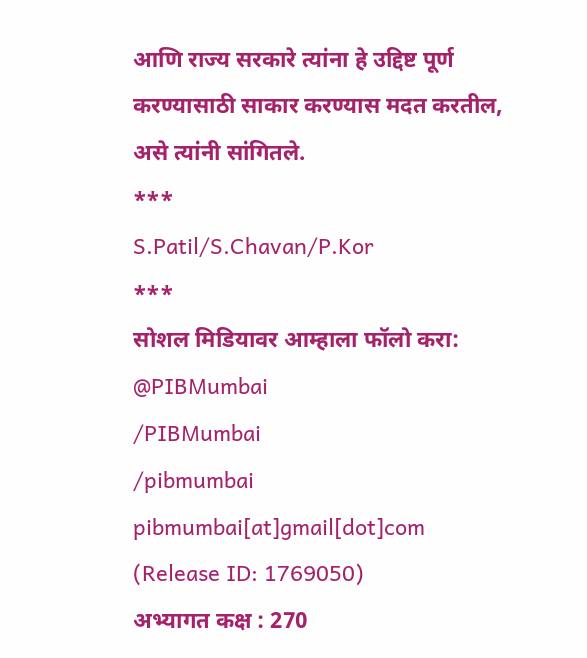आणि राज्य सरकारे त्यांना हे उद्दिष्ट पूर्ण करण्यासाठी साकार करण्यास मदत करतील, असे त्यांनी सांगितले.
***
S.Patil/S.Chavan/P.Kor
***
सोशल मिडियावर आम्हाला फॉलो करा:
@PIBMumbai
/PIBMumbai
/pibmumbai
pibmumbai[at]gmail[dot]com
(Release ID: 1769050)
अभ्यागत कक्ष : 270